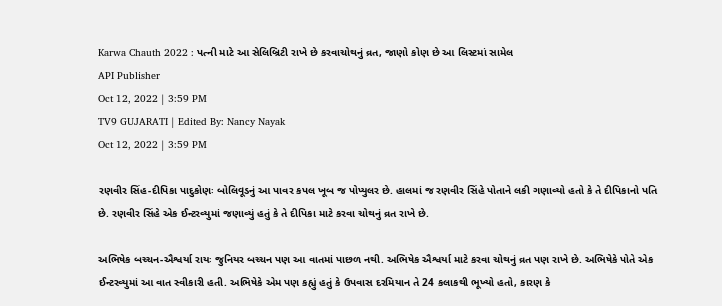Karwa Chauth 2022 : પત્ની માટે આ સેલિબ્રિટી રાખે છે કરવાચોથનું વ્રત, જાણો કોણ છે આ લિસ્ટમાં સામેલ
API Publisher
Oct 12, 2022 | 3:59 PM
TV9 GUJARATI | Edited By: Nancy Nayak
Oct 12, 2022 | 3:59 PM

રણવીર સિંહ-દીપિકા પાદુકોણઃ બોલિવૂડનું આ પાવર કપલ ખૂબ જ પોપ્યુલર છે. હાલમાં જ રણવીર સિંહે પોતાને લકી ગણાવ્યો હતો કે તે દીપિકાનો પતિ છે. રણવીર સિંહે એક ઈન્ટરવ્યુમાં જણાવ્યું હતું કે તે દીપિકા માટે કરવા ચોથનું વ્રત રાખે છે.

અભિષેક બચ્ચન-ઐશ્વર્યા રાયઃ જુનિયર બચ્ચન પણ આ વાતમાં પાછળ નથી. અભિષેક ઐશ્વર્યા માટે કરવા ચોથનું વ્રત પણ રાખે છે. અભિષેકે પોતે એક ઈન્ટરવ્યુમાં આ વાત સ્વીકારી હતી. અભિષેકે એમ પણ કહ્યું હતું કે ઉપવાસ દરમિયાન તે 24 કલાકથી ભૂખ્યો હતો, કારણ કે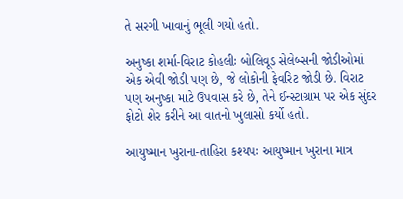તે સરગી ખાવાનું ભૂલી ગયો હતો.

અનુષ્કા શર્મા-વિરાટ કોહલીઃ બોલિવૂડ સેલેબ્સની જોડીઓમાં એક એવી જોડી પણ છે, જે લોકોની ફેવરિટ જોડી છે. વિરાટ પણ અનુષ્કા માટે ઉપવાસ કરે છે, તેને ઈન્સ્ટાગ્રામ પર એક સુંદર ફોટો શેર કરીને આ વાતનો ખુલાસો કર્યો હતો.

આયુષ્માન ખુરાના-તાહિરા કશ્યપઃ આયુષ્માન ખુરાના માત્ર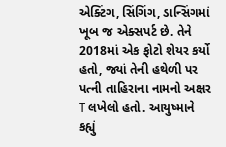એક્ટિંગ, સિંગિંગ, ડાન્સિંગમાં ખૂબ જ એક્સપર્ટ છે. તેને 2018માં એક ફોટો શેયર કર્યો હતો, જ્યાં તેની હથેળી પર પત્ની તાહિરાના નામનો અક્ષર T લખેલો હતો. આયુષ્માને કહ્યું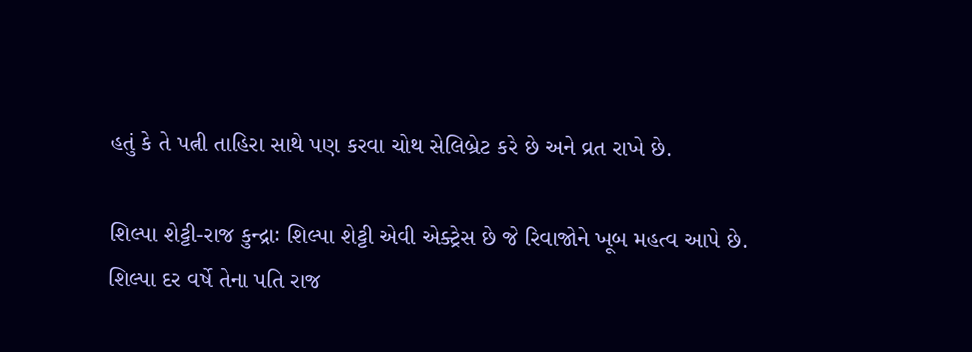હતું કે તે પત્ની તાહિરા સાથે પણ કરવા ચોથ સેલિબ્રેટ કરે છે અને વ્રત રાખે છે.

શિલ્પા શેટ્ટી-રાજ કુન્દ્રાઃ શિલ્પા શેટ્ટી એવી એક્ટ્રેસ છે જે રિવાજોને ખૂબ મહત્વ આપે છે. શિલ્પા દર વર્ષે તેના પતિ રાજ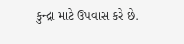કુન્દ્રા માટે ઉપવાસ કરે છે.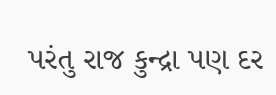પરંતુ રાજ કુન્દ્રા પણ દર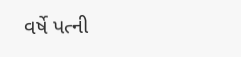વર્ષે પત્ની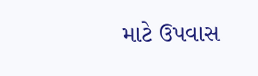માટે ઉપવાસ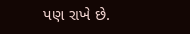પણ રાખે છે.